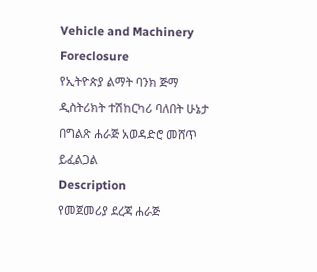Vehicle and Machinery Foreclosure
የኢትዮጵያ ልማት ባንክ ጅማ ዲስትሪክት ተሽከርካሪ ባለበት ሁኔታ በግልጽ ሐራጅ አወዳድሮ መሸጥ ይፈልጋል
Description
የመጀመሪያ ደረጃ ሐራጅ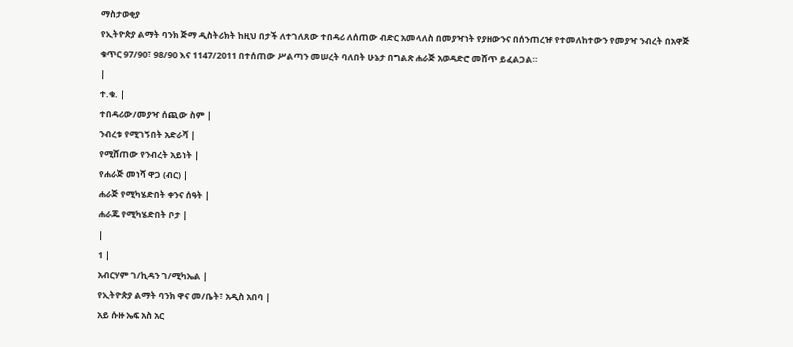ማስታወቂያ
የኢትዮጵያ ልማት ባንክ ጅማ ዲስትሪክት ከዚህ በታች ለተገለጸው ተበዳሪ ለሰጠው ብድር አመላለስ በመያዣነት የያዘውንና በሰንጠረዡ የተመለከተውን የመያዣ ንብረት በአዋጅ ቁጥር 97/90፣ 98/90 እና 1147/2011 በተሰጠው ሥልጣን መሠረት ባለበት ሁኔታ በግልጽ ሐራጅ አወዳድሮ መሸጥ ይፈልጋል።
|
ተ.ቁ. |
ተበዳሪው/መያዣ ሰጪው ስም |
ንብረቱ የሚገኝበት አድራሻ |
የሚሸጠው የንብረት አይነት |
የሐራጅ መነሻ ዋጋ (ብር) |
ሐራጅ የሚካሄድበት ቀንና ሰዓት |
ሐራጁ የሚካሄድበት ቦታ |
|
1 |
አብርሃም ገ/ኪዳን ገ/ሚካኤል |
የኢትዮጵያ ልማት ባንክ ዋና መ/ቤት፣ አዲስ አበባ |
አይ ሱዙ ኤፍ አስ አር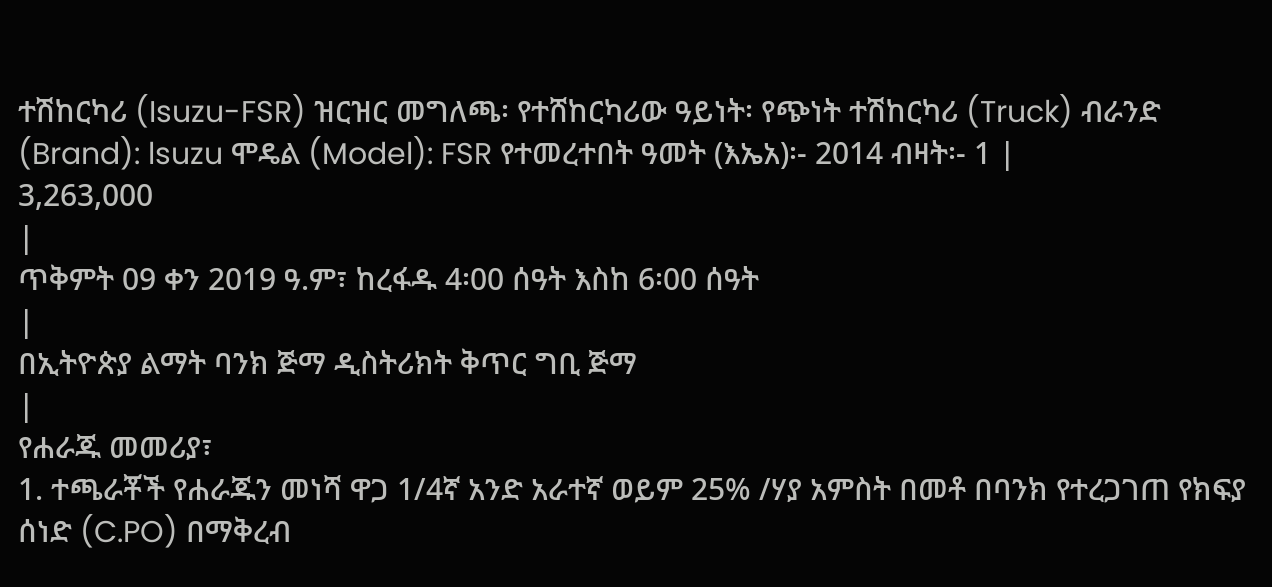ተሽከርካሪ (Isuzu-FSR) ዝርዝር መግለጫ፡ የተሸከርካሪው ዓይነት፡ የጭነት ተሽከርካሪ (Truck) ብራንድ (Brand): lsuzu ሞዴል (Model): FSR የተመረተበት ዓመት (እኤአ)፡- 2014 ብዛት፡- 1 |
3,263,000
|
ጥቅምት 09 ቀን 2019 ዓ.ም፣ ከረፋዱ 4፡00 ሰዓት እስከ 6፡00 ሰዓት
|
በኢትዮጵያ ልማት ባንክ ጅማ ዲስትሪክት ቅጥር ግቢ ጅማ
|
የሐራጁ መመሪያ፣
1. ተጫራቾች የሐራጁን መነሻ ዋጋ 1/4ኛ አንድ አራተኛ ወይም 25% /ሃያ አምስት በመቶ በባንክ የተረጋገጠ የክፍያ ሰነድ (C.PO) በማቅረብ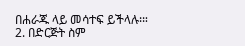በሐራጁ ላይ መሳተፍ ይችላሉ፡።
2. በድርጅት ስም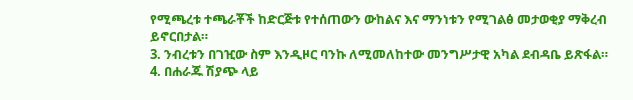የሚጫረቱ ተጫራቾች ከድርጅቱ የተሰጠውን ውከልና እና ማንነቱን የሚገልፅ መታወቂያ ማቅረብ ይኖርበታል።
3. ንብረቱን በገዢው ስም እንዲዞር ባንኩ ለሚመለከተው መንግሥታዊ አካል ደብዳቤ ይጽፋል።
4. በሐራጁ ሽያጭ ላይ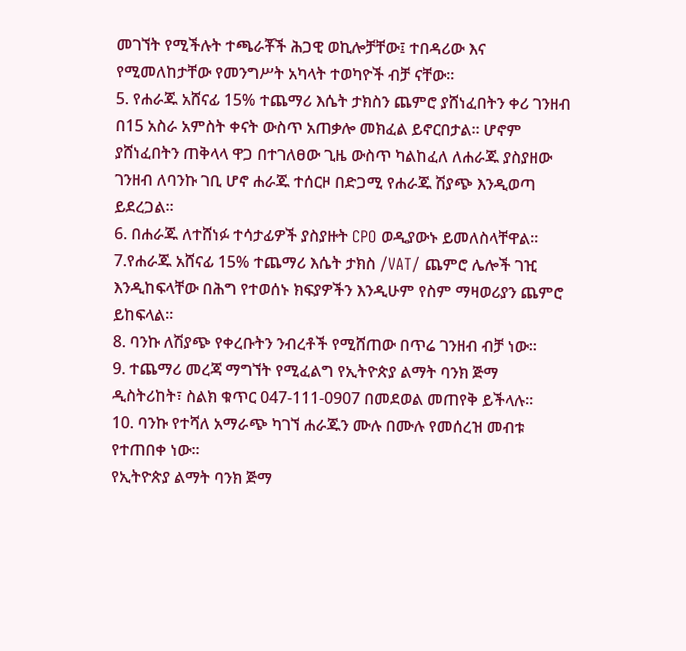መገኘት የሚችሉት ተጫራቾች ሕጋዊ ወኪሎቻቸው፤ ተበዳሪው እና የሚመለከታቸው የመንግሥት አካላት ተወካዮች ብቻ ናቸው።
5. የሐራጁ አሸናፊ 15% ተጨማሪ እሴት ታክስን ጨምሮ ያሸነፈበትን ቀሪ ገንዘብ በ15 አስራ አምስት ቀናት ውስጥ አጠቃሎ መክፈል ይኖርበታል። ሆኖም ያሸነፈበትን ጠቅላላ ዋጋ በተገለፀው ጊዜ ውስጥ ካልከፈለ ለሐራጁ ያስያዘው ገንዘብ ለባንኩ ገቢ ሆኖ ሐራጁ ተሰርዞ በድጋሚ የሐራጁ ሽያጭ እንዲወጣ ይደረጋል።
6. በሐራጁ ለተሸነፉ ተሳታፊዎች ያስያዙት CPO ወዲያውኑ ይመለስላቸዋል።
7.የሐራጁ አሸናፊ 15% ተጨማሪ እሴት ታክስ /VAT/ ጨምሮ ሌሎች ገዢ እንዲከፍላቸው በሕግ የተወሰኑ ክፍያዎችን እንዲሁም የስም ማዛወሪያን ጨምሮ ይከፍላል።
8. ባንኩ ለሽያጭ የቀረቡትን ንብረቶች የሚሸጠው በጥሬ ገንዘብ ብቻ ነው።
9. ተጨማሪ መረጃ ማግኘት የሚፈልግ የኢትዮጵያ ልማት ባንክ ጅማ ዲስትሪከት፣ ስልክ ቁጥር 047-111-0907 በመደወል መጠየቅ ይችላሉ።
10. ባንኩ የተሻለ አማራጭ ካገኘ ሐራጁን ሙሉ በሙሉ የመሰረዝ መብቱ የተጠበቀ ነው።
የኢትዮጵያ ልማት ባንክ ጅማ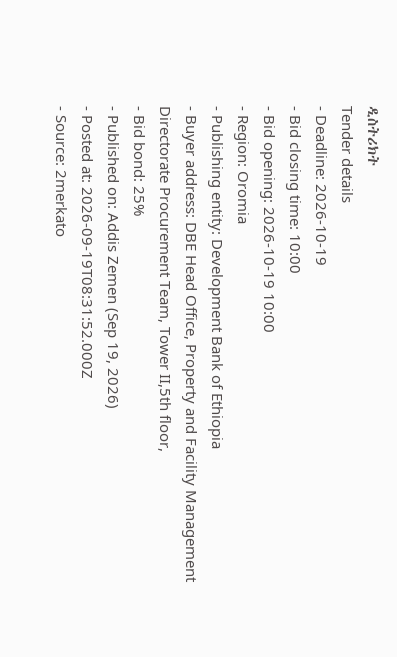ዲስትሪክት
Tender details
- Deadline: 2026-10-19
- Bid closing time: 10:00
- Bid opening: 2026-10-19 10:00
- Region: Oromia
- Publishing entity: Development Bank of Ethiopia
- Buyer address: DBE Head Office, Property and Facility Management Directorate Procurement Team, Tower II,5th floor,
- Bid bond: 25%
- Published on: Addis Zemen (Sep 19, 2026)
- Posted at: 2026-09-19T08:31:52.000Z
- Source: 2merkato